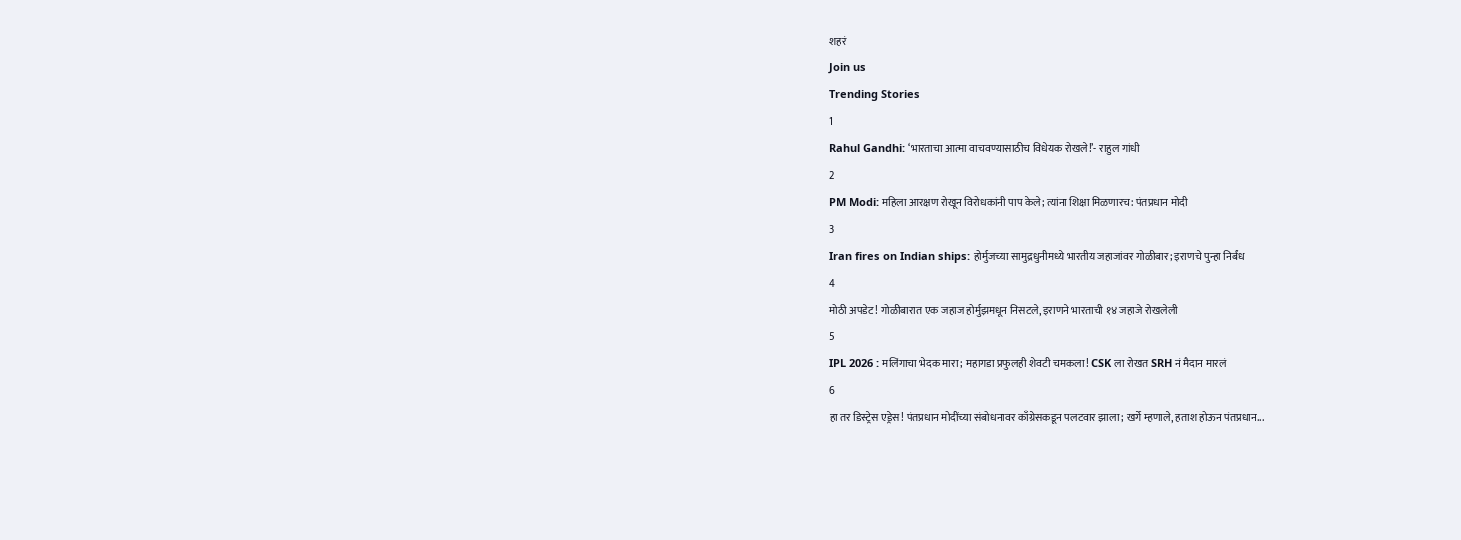शहरं
Join us
Trending Stories
1
Rahul Gandhi: ‘भारताचा आत्मा वाचवण्यासाठीच विधेयक रोखले!’- राहुल गांधी
2
PM Modi: महिला आरक्षण रोखून विरोधकांनी पाप केले; त्यांना शिक्षा मिळणारच: पंतप्रधान मोदी
3
Iran fires on Indian ships: होर्मुजच्या सामुद्रधुनीमध्ये भारतीय जहाजांवर गोळीबार; इराणचे पुन्हा निर्बंध
4
मोठी अपडेट! गोळीबारात एक जहाज होर्मुझमधून निसटले, इराणने भारताची १४ जहाजे रोखलेली
5
IPL 2026 : मलिंगाचा भेदक मारा; महागडा प्रफुलही शेवटी चमकला! CSK ला रोखत SRH नं मैदान मारलं
6
हा तर डिस्ट्रेस एड्रेस! पंतप्रधान मोदींच्या संबोधनावर काँग्रेसकडून पलटवार झाला; खर्गे म्हणाले, हताश होऊन पंतप्रधान...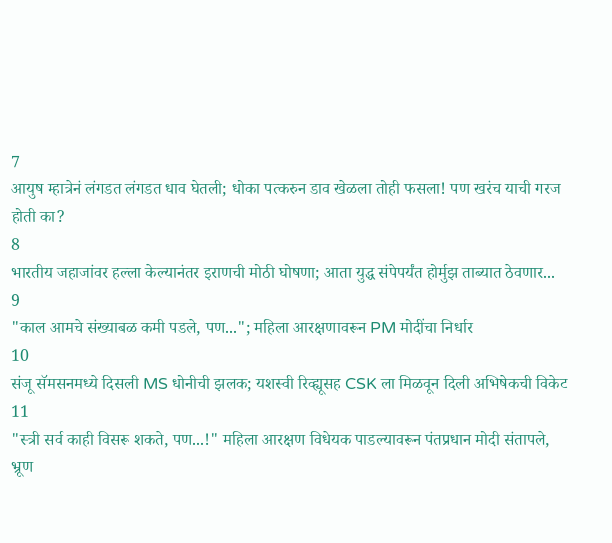7
आयुष म्हात्रेनं लंगडत लंगडत धाव घेतली; धोका पत्करुन डाव खेळला तोही फसला! पण खरंच याची गरज होती का?
8
भारतीय जहाजांवर हल्ला केल्यानंतर इराणची मोठी घोषणा; आता युद्ध संपेपर्यंत होर्मुझ ताब्यात ठेवणार...
9
"काल आमचे संख्याबळ कमी पडले, पण..."; महिला आरक्षणावरून PM मोदींचा निर्धार
10
संजू सॅमसनमध्ये दिसली MS धोनीची झलक; यशस्वी रिव्ह्यूसह CSK ला मिळवून दिली अभिषेकची विकेट
11
"स्त्री सर्व काही विसरू शकते, पण...!" महिला आरक्षण विधेयक पाडल्यावरून पंतप्रधान मोदी संतापले, भ्रूण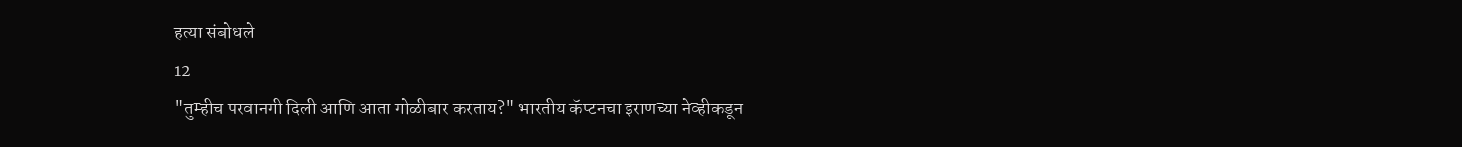हत्या संबोधले
12
"तुम्हीच परवानगी दिली आणि आता गोळीबार करताय?" भारतीय कॅप्टनचा इराणच्या नेव्हीकडून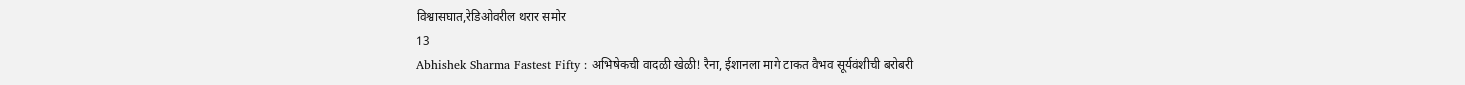विश्वासघात,रेडिओवरील थरार समोर
13
Abhishek Sharma Fastest Fifty : अभिषेकची वादळी खेळी! रैना, ईशानला मागे टाकत वैभव सूर्यवंशीची बरोबरी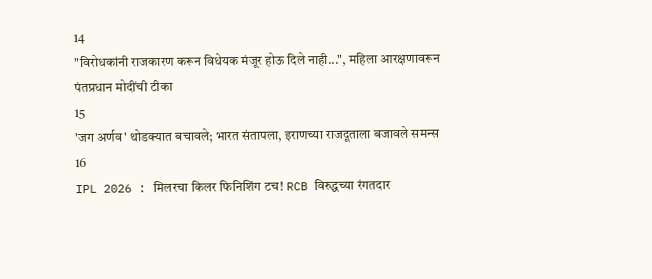14
"विरोधकांनी राजकारण करून विधेयक मंजूर होऊ दिले नाही...", महिला आरक्षणावरून पंतप्रधान मोदींची टीका
15
'जग अर्णव' थोडक्यात बचावले; भारत संतापला, इराणच्या राजदूताला बजावले समन्स
16
IPL 2026 : मिलरचा किलर फिनिशिंग टच! RCB विरुद्धच्या रंगतदार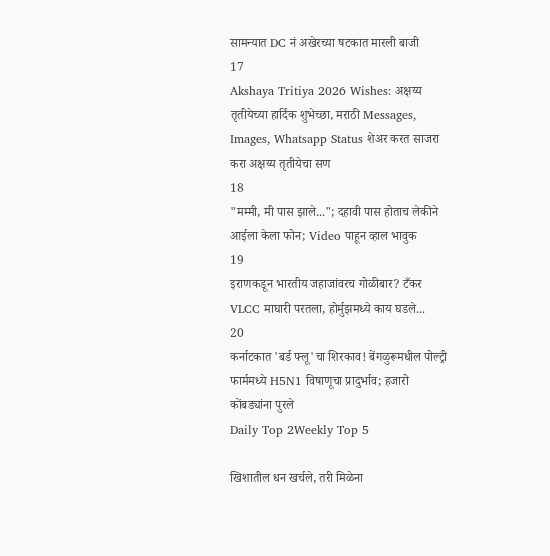सामन्यात DC नं अखेरच्या षटकात मारली बाजी
17
Akshaya Tritiya 2026 Wishes: अक्षय्य तृतीयेच्या हार्दिक शुभेच्छा, मराठी Messages, Images, Whatsapp Status शेअर करत साजरा करा अक्षय्य तृतीयेचा सण
18
"मम्मी, मी पास झाले..."; दहावी पास होताच लेकीने आईला केला फोन; Video पाहून व्हाल भावुक
19
इराणकडून भारतीय जहाजांवरच गोळीबार? टँकर VLCC माघारी परतला, होर्मुझमध्ये काय घडले...
20
कर्नाटकात 'बर्ड फ्लू'चा शिरकाव! बेंगळुरूमधील पोल्ट्री फार्ममध्ये H5N1 विषाणूचा प्रादुर्भाव; हजारो कोंबड्यांना पुरले
Daily Top 2Weekly Top 5

खिशातील धन खर्चले, तरी मिळेना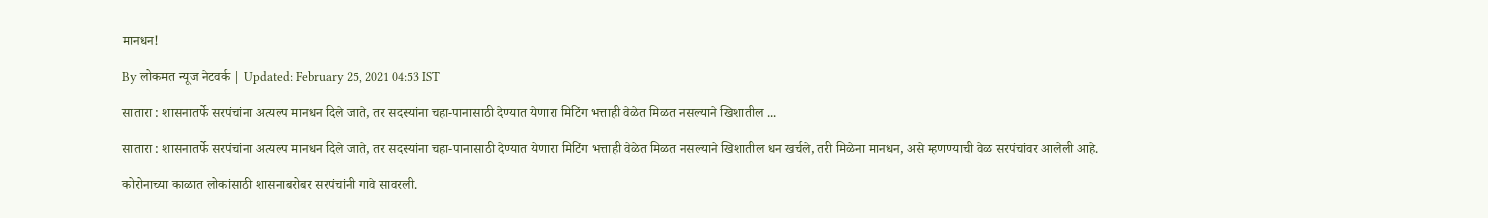मानधन!

By लोकमत न्यूज नेटवर्क | Updated: February 25, 2021 04:53 IST

सातारा : शासनातर्फे सरपंचांना अत्यल्प मानधन दिले जाते, तर सदस्यांना चहा-पानासाठी देण्यात येणारा मिटिंग भत्ताही वेळेत मिळत नसल्याने खिशातील ...

सातारा : शासनातर्फे सरपंचांना अत्यल्प मानधन दिले जाते, तर सदस्यांना चहा-पानासाठी देण्यात येणारा मिटिंग भत्ताही वेळेत मिळत नसल्याने खिशातील धन खर्चले, तरी मिळेना मानधन, असे म्हणण्याची वेळ सरपंचांवर आलेली आहे.

कोरोनाच्या काळात लोकांसाठी शासनाबरोबर सरपंचांनी गावे सावरली.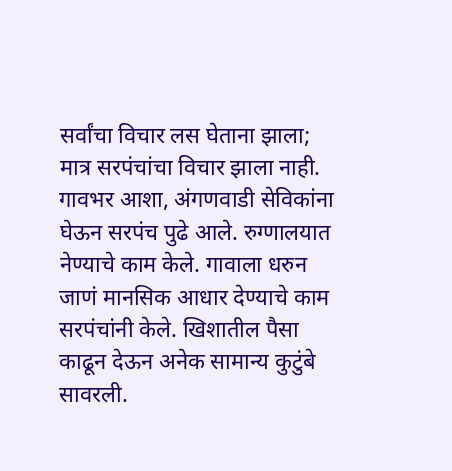सर्वांचा विचार लस घेताना झाला; मात्र सरपंचांचा विचार झाला नाही. गावभर आशा, अंगणवाडी सेविकांना घेऊन सरपंच पुढे आले. रुग्णालयात नेण्याचे काम केले. गावाला धरुन जाणं मानसिक आधार देण्याचे काम सरपंचांनी केले. खिशातील पैसा काढून देऊन अनेक सामान्य कुटुंबे सावरली.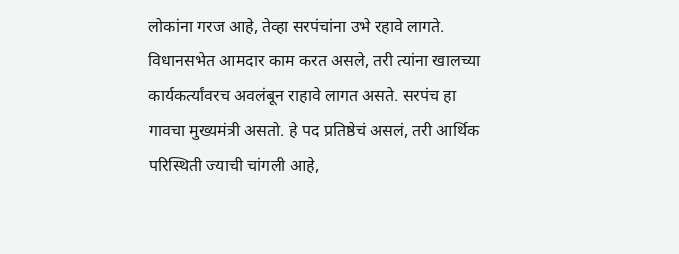लोकांना गरज आहे, तेव्हा सरपंचांना उभे रहावे लागते. विधानसभेत आमदार काम करत असले, तरी त्यांना खालच्या कार्यकर्त्यांवरच अवलंबून राहावे लागत असते. सरपंच हा गावचा मुख्यमंत्री असतो. हे पद प्रतिष्ठेचं असलं, तरी आर्थिक परिस्थिती ज्याची चांगली आहे,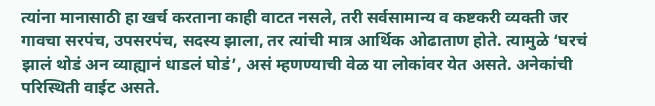त्यांना मानासाठी हा खर्च करताना काही वाटत नसले, तरी सर्वसामान्य व कष्टकरी व्यक्ती जर गावचा सरपंच, उपसरपंच, सदस्य झाला, तर त्यांची मात्र आर्थिक ओढाताण होते. त्यामुळे ‘घरचं झालं थोडं अन व्याह्यानं धाडलं घोडं’, असं म्हणण्याची वेळ या लोकांवर येत असते. अनेकांची परिस्थिती वाईट असते.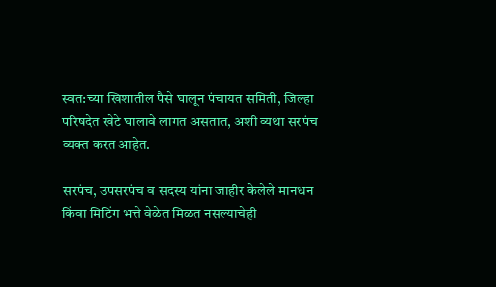स्वत:च्या खिशातील पैसे घालून पंचायत समिती, जिल्हा परिषदेत खेटे घालावे लागत असतात, अशी व्यथा सरपंच व्यक्त करत आहेत.

सरपंच, उपसरपंच व सदस्य यांना जाहीर केलेले मानधन किंवा मिटिंग भत्ते वेळेत मिळत नसल्याचेही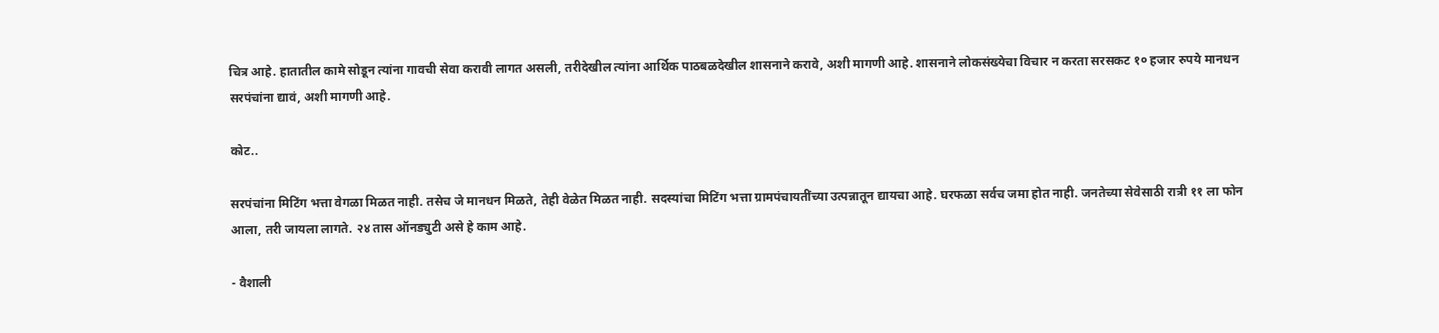चित्र आहे. हातातील कामे सोडून त्यांना गावची सेवा करावी लागत असली, तरीदेखील त्यांना आर्थिक पाठबळदेखील शासनाने करावे, अशी मागणी आहे. शासनाने लोकसंख्येचा विचार न करता सरसकट १० हजार रुपये मानधन सरपंचांना द्यावं, अशी मागणी आहे.

कोट..

सरपंचांना मिटिंग भत्ता वेगळा मिळत नाही. तसेच जे मानधन मिळते, तेही वेळेत मिळत नाही. सदस्यांचा मिटिंग भत्ता ग्रामपंचायतींच्या उत्पन्नातून द्यायचा आहे. घरफळा सर्वच जमा होत नाही. जनतेच्या सेवेसाठी रात्री ११ ला फोन आला, तरी जायला लागते. २४ तास ऑनड्युटी असे हे काम आहे.

- वैशाली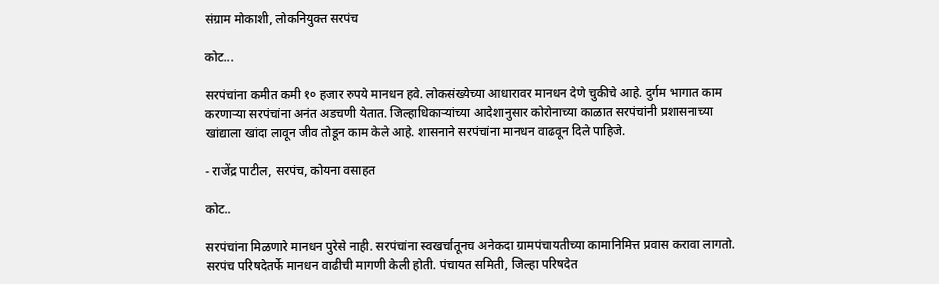संग्राम मोकाशी, लोकनियुक्त सरपंच

कोट...

सरपंचांना कमीत कमी १० हजार रुपये मानधन हवे. लोकसंख्येच्या आधारावर मानधन देणे चुकीचे आहे. दुर्गम भागात काम करणाऱ्या सरपंचांना अनंत अडचणी येतात. जिल्हाधिकाऱ्यांच्या आदेशानुसार कोरोनाच्या काळात सरपंचांनी प्रशासनाच्या खांद्याला खांदा लावून जीव तोडून काम केले आहे. शासनाने सरपंचांना मानधन वाढवून दिले पाहिजे.

- राजेंद्र पाटील, सरपंच, कोयना वसाहत

कोट..

सरपंचांना मिळणारे मानधन पुरेसे नाही. सरपंचांना स्वखर्चातूनच अनेकदा ग्रामपंचायतीच्या कामानिमित्त प्रवास करावा लागतो. सरपंच परिषदेतर्फे मानधन वाढीची मागणी केली होती. पंचायत समिती, जिल्हा परिषदेत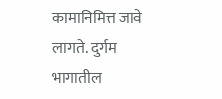कामानिमित्त जावे लागते. दुर्गम भागातील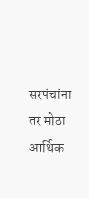सरपंचांना तर मोठा आर्थिक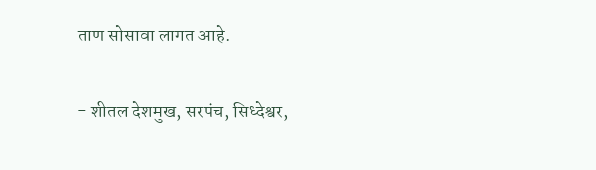ताण सोसावा लागत आहे.

- शीतल देशमुख, सरपंच, सिध्देश्वर,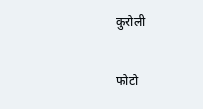कुरोली

फोटो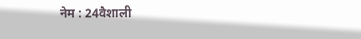नेम : 24वैशाली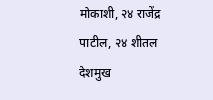मोकाशी, २४ राजेंद्र पाटील, २४ शीतल देशमुख